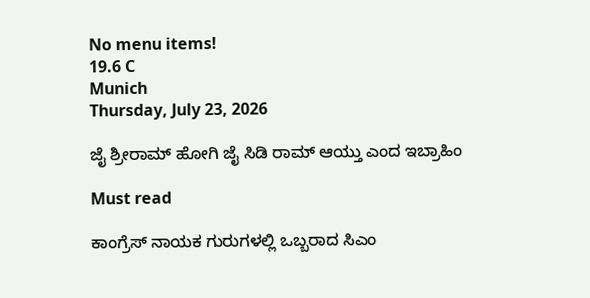No menu items!
19.6 C
Munich
Thursday, July 23, 2026

ಜೈ ಶ್ರೀರಾಮ್ ಹೋಗಿ ಜೈ ಸಿಡಿ ರಾಮ್ ಆಯ್ತು ಎಂದ ಇಬ್ರಾಹಿಂ

Must read

ಕಾಂಗ್ರೆಸ್ ನಾಯಕ ಗುರುಗಳಲ್ಲಿ ಒಬ್ಬರಾದ ಸಿಎಂ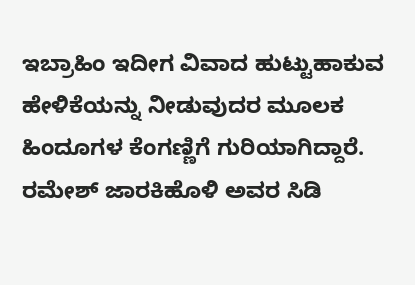ಇಬ್ರಾಹಿಂ ಇದೀಗ ವಿವಾದ ಹುಟ್ಟುಹಾಕುವ ಹೇಳಿಕೆಯನ್ನು ನೀಡುವುದರ ಮೂಲಕ ಹಿಂದೂಗಳ ಕೆಂಗಣ್ಣಿಗೆ ಗುರಿಯಾಗಿದ್ದಾರೆ. ರಮೇಶ್ ಜಾರಕಿಹೊಳಿ ಅವರ ಸಿಡಿ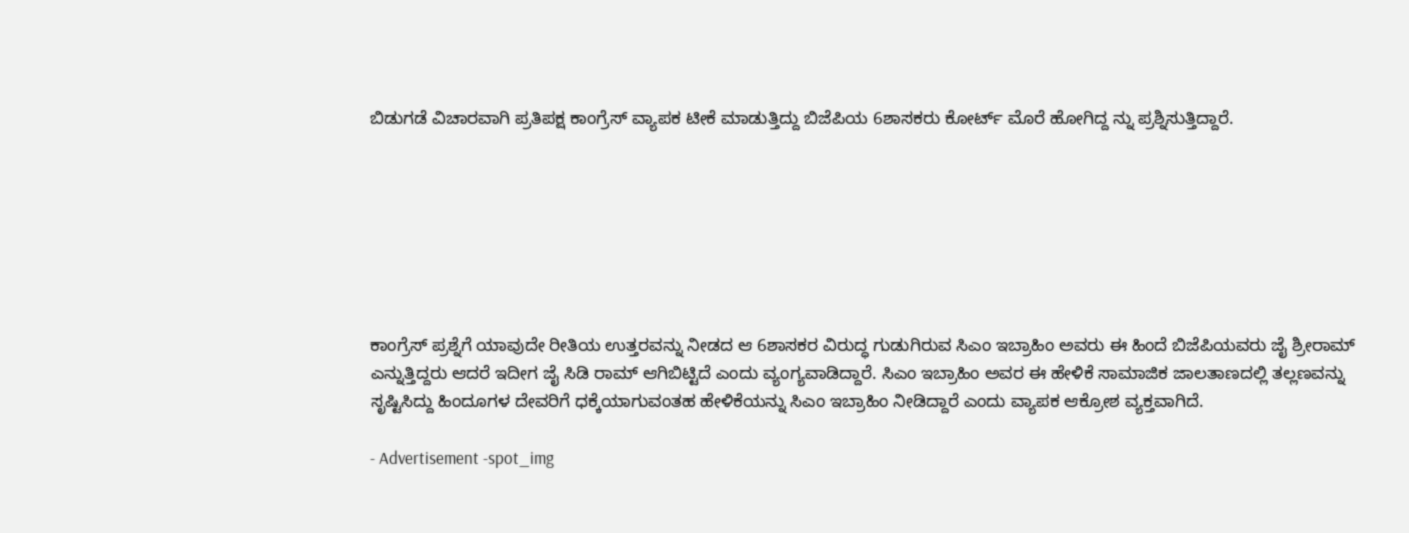ಬಿಡುಗಡೆ ವಿಚಾರವಾಗಿ ಪ್ರತಿಪಕ್ಷ ಕಾಂಗ್ರೆಸ್ ವ್ಯಾಪಕ ಟೀಕೆ ಮಾಡುತ್ತಿದ್ದು ಬಿಜೆಪಿಯ 6ಶಾಸಕರು ಕೋರ್ಟ್ ಮೊರೆ ಹೋಗಿದ್ದ ನ್ನು ಪ್ರಶ್ನಿಸುತ್ತಿದ್ದಾರೆ.







ಕಾಂಗ್ರೆಸ್ ಪ್ರಶ್ನೆಗೆ ಯಾವುದೇ ರೀತಿಯ ಉತ್ತರವನ್ನು ನೀಡದ ಆ 6ಶಾಸಕರ ವಿರುದ್ಧ ಗುಡುಗಿರುವ ಸಿಎಂ ಇಬ್ರಾಹಿಂ ಅವರು ಈ ಹಿಂದೆ ಬಿಜೆಪಿಯವರು ಜೈ ಶ್ರೀರಾಮ್ ಎನ್ನುತ್ತಿದ್ದರು ಆದರೆ ಇದೀಗ ಜೈ ಸಿಡಿ ರಾಮ್ ಆಗಿಬಿಟ್ಟಿದೆ ಎಂದು ವ್ಯಂಗ್ಯವಾಡಿದ್ದಾರೆ. ಸಿಎಂ ಇಬ್ರಾಹಿಂ ಅವರ ಈ ಹೇಳಿಕೆ ಸಾಮಾಜಿಕ ಜಾಲತಾಣದಲ್ಲಿ ತಲ್ಲಣವನ್ನು ಸೃಷ್ಟಿಸಿದ್ದು ಹಿಂದೂಗಳ ದೇವರಿಗೆ ಧಕ್ಕೆಯಾಗುವಂತಹ ಹೇಳಿಕೆಯನ್ನು ಸಿಎಂ ಇಬ್ರಾಹಿಂ ನೀಡಿದ್ದಾರೆ ಎಂದು ವ್ಯಾಪಕ ಆಕ್ರೋಶ ವ್ಯಕ್ತವಾಗಿದೆ.

- Advertisement -spot_img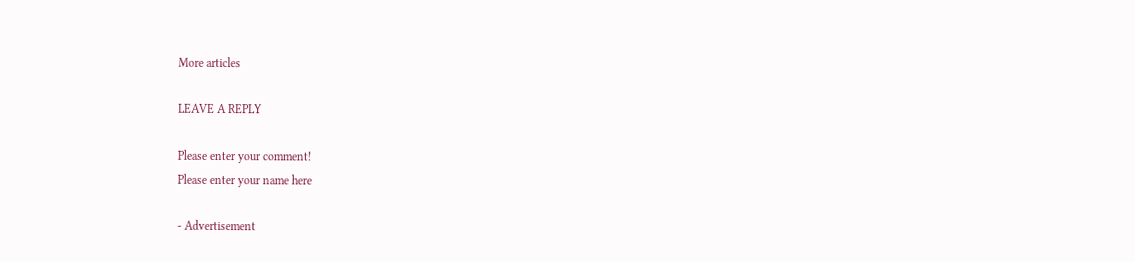More articles

LEAVE A REPLY

Please enter your comment!
Please enter your name here

- Advertisement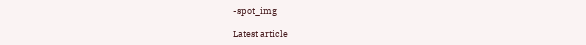-spot_img

Latest article